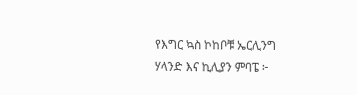የእግር ኳስ ኮከቦቹ ኤርሊንግ ሃላንድ እና ኪሊያን ምባፔ ፦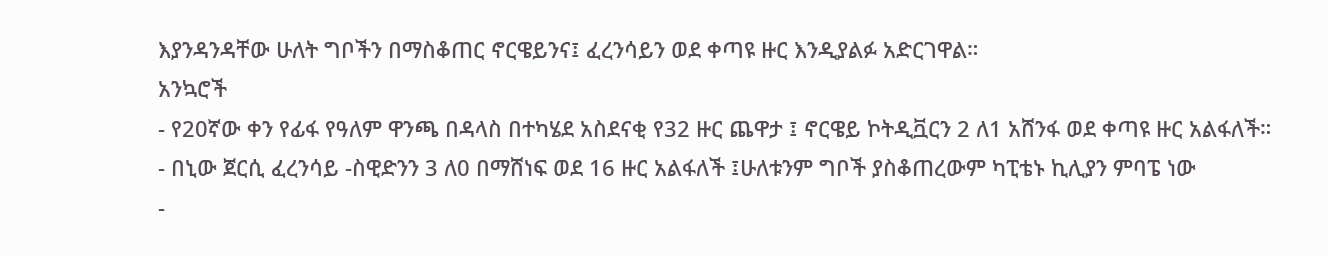እያንዳንዳቸው ሁለት ግቦችን በማስቆጠር ኖርዌይንና፤ ፈረንሳይን ወደ ቀጣዩ ዙር እንዲያልፉ አድርገዋል።
አንኳሮች
- የ20ኛው ቀን የፊፋ የዓለም ዋንጫ በዳላስ በተካሄደ አስደናቂ የ32 ዙር ጨዋታ ፤ ኖርዌይ ኮትዲቯርን 2 ለ1 አሸንፋ ወደ ቀጣዩ ዙር አልፋለች።
- በኒው ጀርሲ ፈረንሳይ -ስዊድንን 3 ለ0 በማሸነፍ ወደ 16 ዙር አልፋለች ፤ሁለቱንም ግቦች ያስቆጠረውም ካፒቴኑ ኪሊያን ምባፔ ነው
-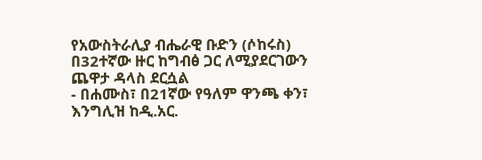የአውስትራሊያ ብሔራዊ ቡድን (ሶከሩስ) በ32ተኛው ዙር ከግብፅ ጋር ለሚያደርገውን ጨዋታ ዳላስ ደርሷል
- በሐሙስ፣ በ21ኛው የዓለም ዋንጫ ቀን፣ እንግሊዝ ከዲ.አር.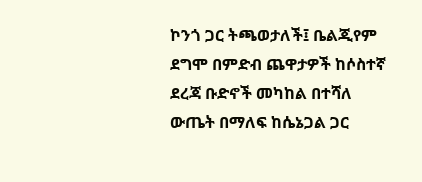ኮንጎ ጋር ትጫወታለች፤ ቤልጂየም ደግሞ በምድብ ጨዋታዎች ከሶስተኛ ደረጃ ቡድኖች መካከል በተሻለ ውጤት በማለፍ ከሴኔጋል ጋር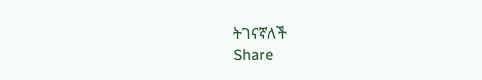ትገናኛለች
Share